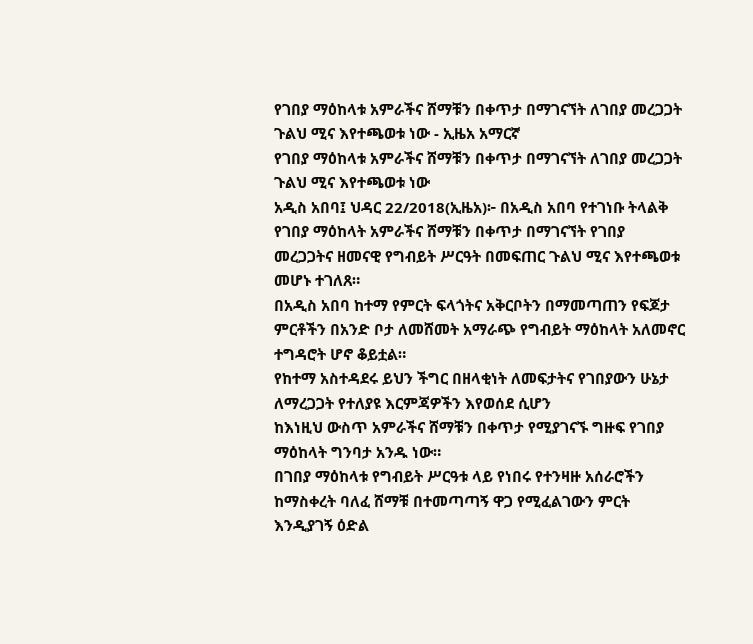የገበያ ማዕከላቱ አምራችና ሸማቹን በቀጥታ በማገናኘት ለገበያ መረጋጋት ጉልህ ሚና እየተጫወቱ ነው - ኢዜአ አማርኛ
የገበያ ማዕከላቱ አምራችና ሸማቹን በቀጥታ በማገናኘት ለገበያ መረጋጋት ጉልህ ሚና እየተጫወቱ ነው
አዲስ አበባ፤ ህዳር 22/2018(ኢዜአ)፦ በአዲስ አበባ የተገነቡ ትላልቅ የገበያ ማዕከላት አምራችና ሸማቹን በቀጥታ በማገናኘት የገበያ መረጋጋትና ዘመናዊ የግብይት ሥርዓት በመፍጠር ጉልህ ሚና እየተጫወቱ መሆኑ ተገለጸ።
በአዲስ አበባ ከተማ የምርት ፍላጎትና አቅርቦትን በማመጣጠን የፍጆታ ምርቶችን በአንድ ቦታ ለመሸመት አማራጭ የግብይት ማዕከላት አለመኖር ተግዳሮት ሆኖ ቆይቷል።
የከተማ አስተዳደሩ ይህን ችግር በዘላቂነት ለመፍታትና የገበያውን ሁኔታ ለማረጋጋት የተለያዩ እርምጃዎችን እየወሰደ ሲሆን
ከእነዚህ ውስጥ አምራችና ሸማቹን በቀጥታ የሚያገናኙ ግዙፍ የገበያ ማዕከላት ግንባታ አንዱ ነው።
በገበያ ማዕከላቱ የግብይት ሥርዓቱ ላይ የነበሩ የተንዛዙ አሰራሮችን ከማስቀረት ባለፈ ሸማቹ በተመጣጣኝ ዋጋ የሚፈልገውን ምርት እንዲያገኝ ዕድል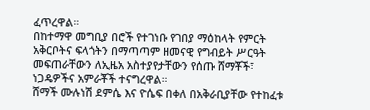ፈጥረዋል።
በከተማዋ መግቢያ በሮች የተገነቡ የገበያ ማዕከላት የምርት አቅርቦትና ፍላጎትን በማጣጣም ዘመናዊ የግብይት ሥርዓት መፍጠራቸውን ለኢዜአ አስተያየታቸውን የሰጡ ሸማቾች፣ ነጋዴዎችና አምራቾች ተናግረዋል።
ሸማች ሙሉነሽ ደምሴ እና ዮሴፍ በቀለ በአቅራቢያቸው የተከፈቱ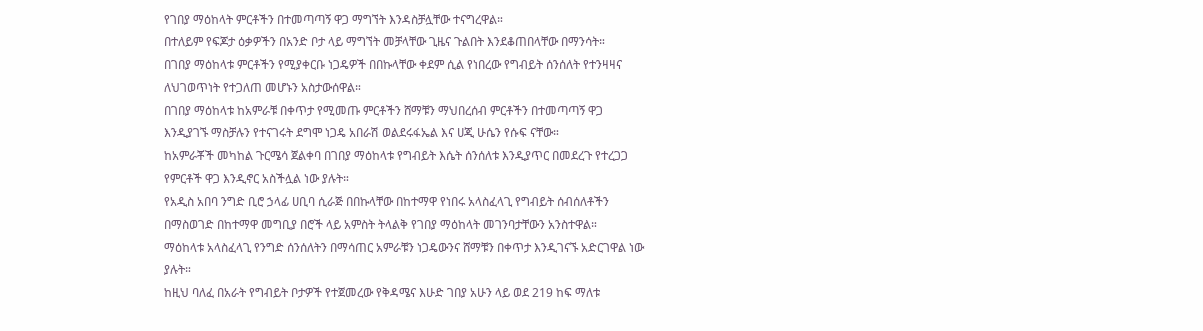የገበያ ማዕከላት ምርቶችን በተመጣጣኝ ዋጋ ማግኘት እንዳስቻሏቸው ተናግረዋል።
በተለይም የፍጆታ ዕቃዎችን በአንድ ቦታ ላይ ማግኘት መቻላቸው ጊዜና ጉልበት እንደቆጠበላቸው በማንሳት።
በገበያ ማዕከላቱ ምርቶችን የሚያቀርቡ ነጋዴዎች በበኩላቸው ቀደም ሲል የነበረው የግብይት ሰንሰለት የተንዛዛና ለህገወጥነት የተጋለጠ መሆኑን አስታውሰዋል።
በገበያ ማዕከላቱ ከአምራቹ በቀጥታ የሚመጡ ምርቶችን ሸማቹን ማህበረሰብ ምርቶችን በተመጣጣኝ ዋጋ እንዲያገኙ ማስቻሉን የተናገሩት ደግሞ ነጋዴ አበራሽ ወልደሩፋኤል እና ሀጂ ሁሴን የሱፍ ናቸው።
ከአምራቾች መካከል ጉርሜሳ ጀልቀባ በገበያ ማዕከላቱ የግብይት እሴት ሰንሰለቱ እንዲያጥር በመደረጉ የተረጋጋ የምርቶች ዋጋ እንዲኖር አስችሏል ነው ያሉት።
የአዲስ አበባ ንግድ ቢሮ ኃላፊ ሀቢባ ሲራጅ በበኩላቸው በከተማዋ የነበሩ አላስፈላጊ የግብይት ሰብሰለቶችን በማስወገድ በከተማዋ መግቢያ በሮች ላይ አምስት ትላልቅ የገበያ ማዕከላት መገንባታቸውን አንስተዋል።
ማዕከላቱ አላስፈላጊ የንግድ ሰንሰለትን በማሳጠር አምራቹን ነጋዴውንና ሸማቹን በቀጥታ እንዲገናኙ አድርገዋል ነው ያሉት።
ከዚህ ባለፈ በአራት የግብይት ቦታዎች የተጀመረው የቅዳሜና እሁድ ገበያ አሁን ላይ ወደ 219 ከፍ ማለቱ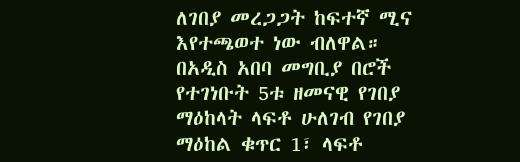ለገበያ መረጋጋት ከፍተኛ ሚና እየተጫወተ ነው ብለዋል።
በአዲስ አበባ መግቢያ በሮች የተገነቡት 5ቱ ዘመናዊ የገበያ ማዕከላት ላፍቶ ሁለገብ የገበያ ማዕከል ቁጥር 1፣ ላፍቶ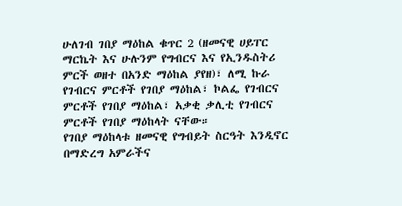ሁለገብ ገበያ ማዕከል ቁጥር 2 (ዘመናዊ ሀይፐር ማርኬት እና ሁሉንም የግብርና እና የኢንዱስትሪ ምርች ወዘተ በአንድ ማዕከል ያየዘ)፣ ለሚ ኩራ የገብርና ምርቶች የገበያ ማዕከል፣ ኮልፌ የገብርና ምርቶች የገበያ ማዕከል፣ አቃቂ ቃሊቲ የገብርና ምርቶች የገበያ ማዕከላት ናቸው።
የገበያ ማዕከላቱ ዘመናዊ የግብይት ስርዓት እንዲኖር በማድረግ አምራችና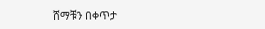ሸማቹን በቀጥታ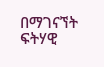በማገናኘት ፍትሃዊ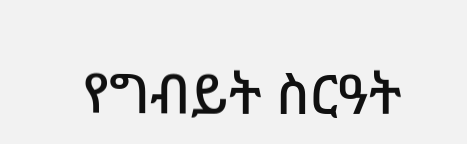የግብይት ስርዓት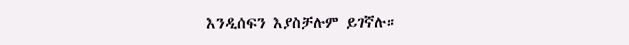እንዲሰፍን እያስቻሉም ይገኛሉ።